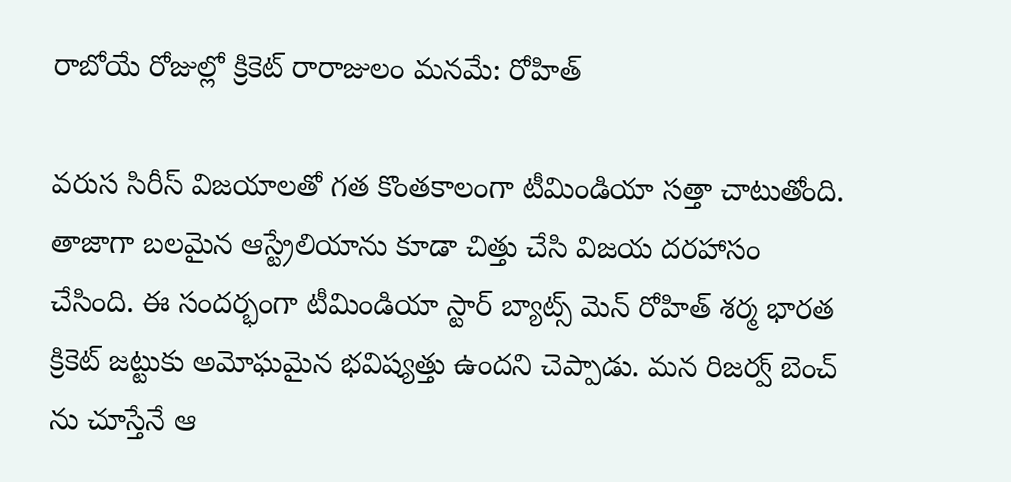రాబోయే రోజుల్లో క్రికెట్ రారాజులం మనమే: రోహిత్

వరుస సిరీస్ విజయాలతో గత కొంతకాలంగా టీమిండియా సత్తా చాటుతోంది. తాజాగా బలమైన ఆస్ట్రేలియాను కూడా చిత్తు చేసి విజయ దరహాసం చేసింది. ఈ సందర్భంగా టీమిండియా స్టార్ బ్యాట్స్ మెన్ రోహిత్ శర్మ భారత క్రికెట్ జట్టుకు అమోఘమైన భవిష్యత్తు ఉందని చెప్పాడు. మన రిజర్వ్ బెంచ్ ను చూస్తేనే ఆ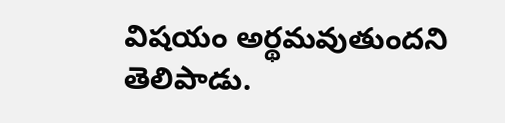విషయం అర్థమవుతుందని తెలిపాడు.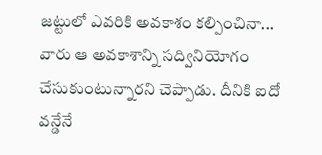జట్టులో ఎవరికి అవకాశం కల్పించినా... వారు ఆ అవకాశాన్ని సద్వినియోగం చేసుకుంటున్నారని చెప్పాడు. దీనికి ఐదో వన్డేనే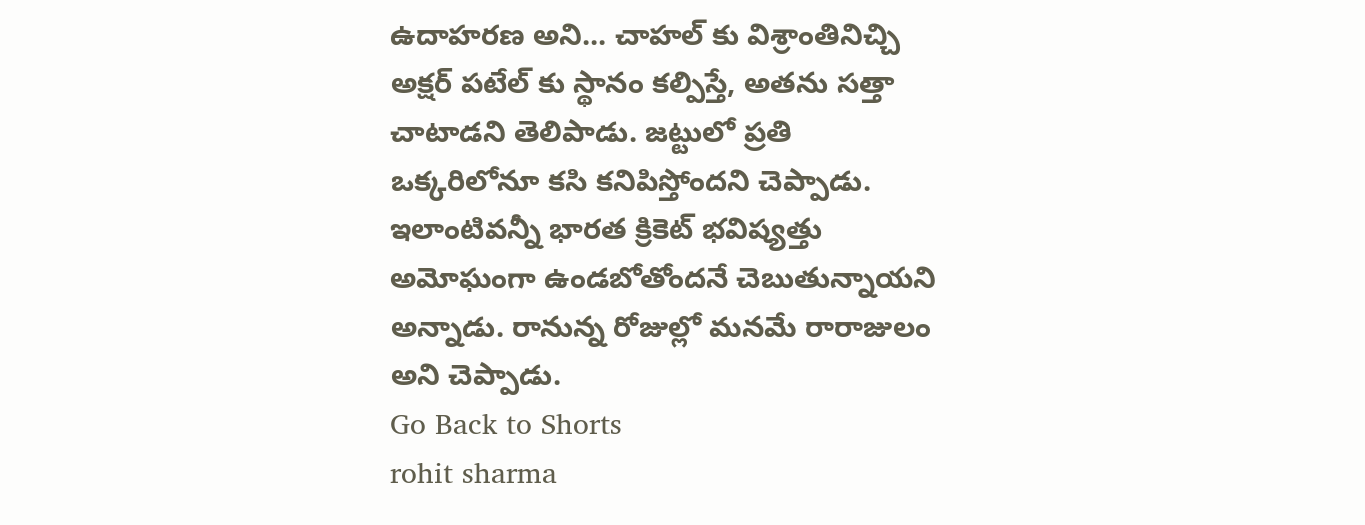ఉదాహరణ అని... చాహల్ కు విశ్రాంతినిచ్చి అక్షర్ పటేల్ కు స్థానం కల్పిస్తే, అతను సత్తా చాటాడని తెలిపాడు. జట్టులో ప్రతి ఒక్కరిలోనూ కసి కనిపిస్తోందని చెప్పాడు. ఇలాంటివన్నీ భారత క్రికెట్ భవిష్యత్తు అమోఘంగా ఉండబోతోందనే చెబుతున్నాయని అన్నాడు. రానున్న రోజుల్లో మనమే రారాజులం అని చెప్పాడు.
Go Back to Shorts
rohit sharma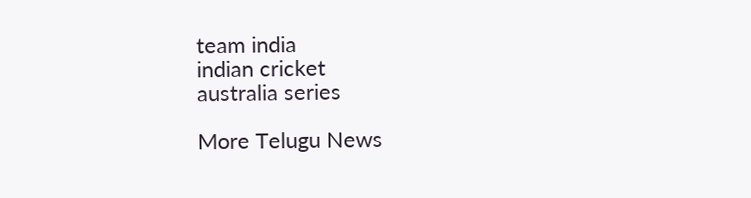team india
indian cricket
australia series

More Telugu News